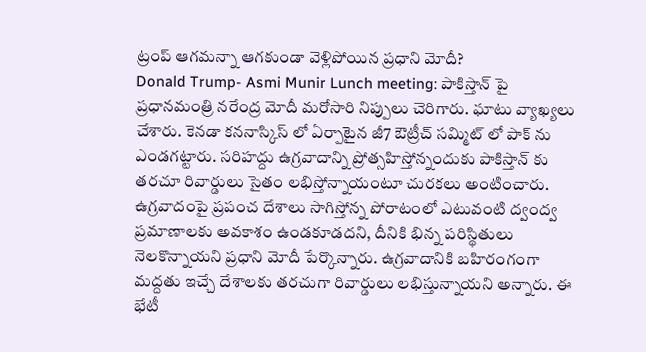ట్రంప్ ఆగమన్నా ఆగకుండా వెళ్లిపోయిన ప్రధాని మోదీ?
Donald Trump- Asmi Munir Lunch meeting: పాకిస్తాన్ పై ప్రధానమంత్రి నరేంద్ర మోదీ మరోసారి నిప్పులు చెరిగారు. ఘాటు వ్యాఖ్యలు చేశారు. కెనడా కననాస్కిస్ లో ఏర్పాటైన జీ7 ఔట్రీచ్ సమ్మిట్ లో పాక్ ను ఎండగట్టారు. సరిహద్దు ఉగ్రవాదాన్ని ప్రోత్సహిస్తోన్నందుకు పాకిస్తాన్ కు తరచూ రివార్డులు సైతం లభిస్తోన్నాయంటూ చురకలు అంటించారు.
ఉగ్రవాదంపై ప్రపంచ దేశాలు సాగిస్తోన్న పోరాటంలో ఎటువంటి ద్వంద్వ ప్రమాణాలకు అవకాశం ఉండకూడదని, దీనికి భిన్న పరిస్థితులు నెలకొన్నాయని ప్రధాని మోదీ పేర్కొన్నారు. ఉగ్రవాదానికి బహిరంగంగా మద్దతు ఇచ్చే దేశాలకు తరచుగా రివార్డులు లభిస్తున్నాయని అన్నారు. ఈ భేటీ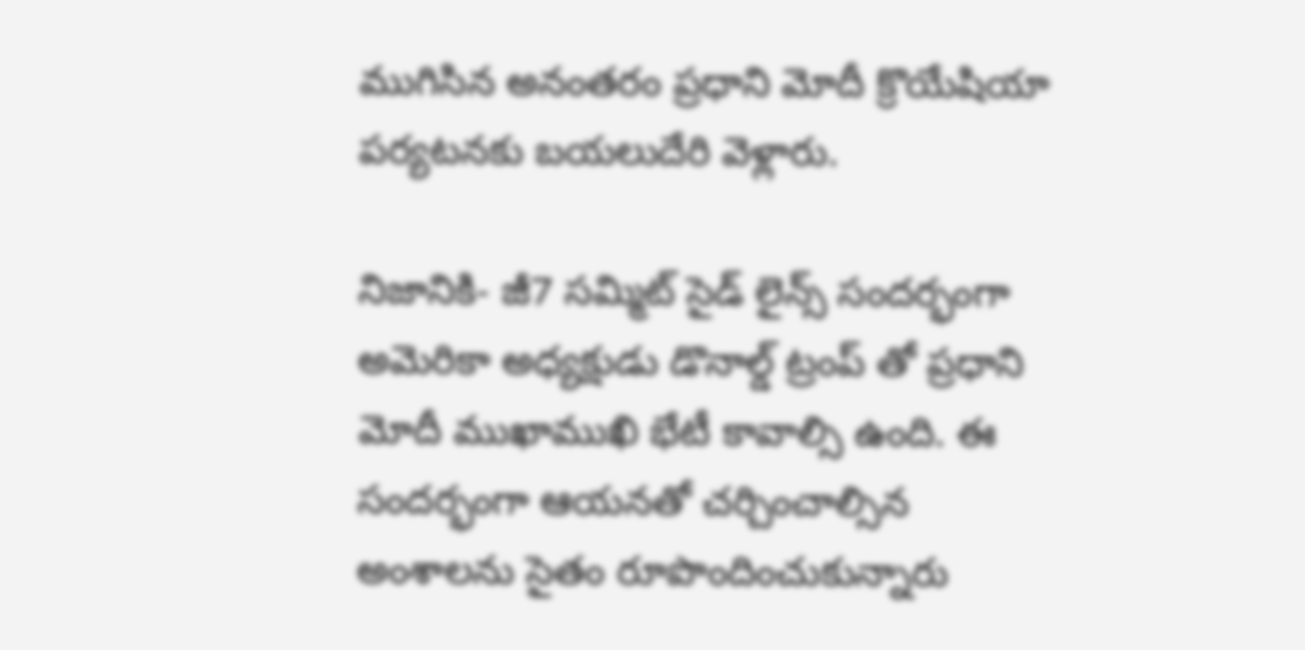ముగిసిన అనంతరం ప్రధాని మోదీ క్రొయేషియా పర్యటనకు బయలుదేరి వెళ్లారు.

నిజానికి- జీ7 సమ్మిట్ సైడ్ లైన్స్ సందర్భంగా అమెరికా అధ్యక్షుడు డొనాల్డ్ ట్రంప్ తో ప్రధాని మోదీ ముఖాముఖి భేటీ కావాల్సి ఉంది. ఈ సందర్భంగా ఆయనతో చర్చించాల్సిన అంశాలను సైతం రూపొందించుకున్నారు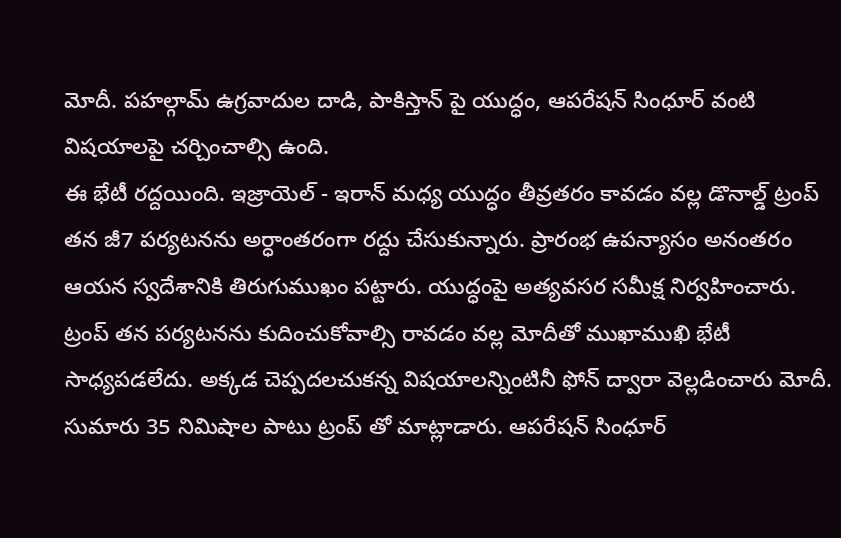మోదీ. పహల్గామ్ ఉగ్రవాదుల దాడి, పాకిస్తాన్ పై యుద్ధం, ఆపరేషన్ సింధూర్ వంటి విషయాలపై చర్చించాల్సి ఉంది.
ఈ భేటీ రద్దయింది. ఇజ్రాయెల్ - ఇరాన్ మధ్య యుద్ధం తీవ్రతరం కావడం వల్ల డొనాల్డ్ ట్రంప్ తన జీ7 పర్యటనను అర్ధాంతరంగా రద్దు చేసుకున్నారు. ప్రారంభ ఉపన్యాసం అనంతరం ఆయన స్వదేశానికి తిరుగుముఖం పట్టారు. యుద్ధంపై అత్యవసర సమీక్ష నిర్వహించారు.
ట్రంప్ తన పర్యటనను కుదించుకోవాల్సి రావడం వల్ల మోదీతో ముఖాముఖి భేటీ సాధ్యపడలేదు. అక్కడ చెప్పదలచుకన్న విషయాలన్నింటినీ ఫోన్ ద్వారా వెల్లడించారు మోదీ. సుమారు 35 నిమిషాల పాటు ట్రంప్ తో మాట్లాడారు. ఆపరేషన్ సింధూర్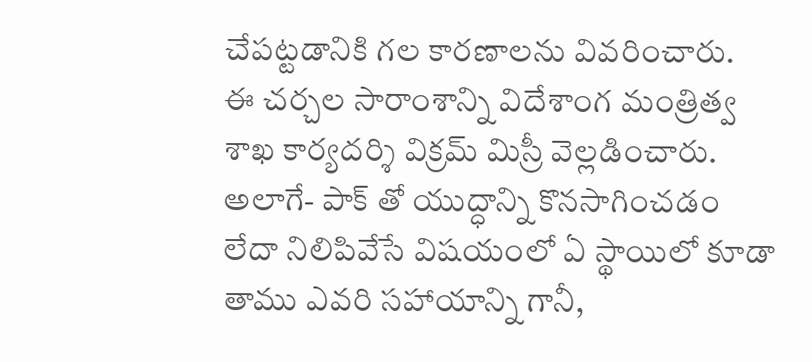చేపట్టడానికి గల కారణాలను వివరించారు.
ఈ చర్చల సారాంశాన్ని విదేశాంగ మంత్రిత్వ శాఖ కార్యదర్శి విక్రమ్ మిస్రీ వెల్లడించారు. అలాగే- పాక్ తో యుద్ధాన్ని కొనసాగించడం లేదా నిలిపివేసే విషయంలో ఏ స్థాయిలో కూడా తాము ఎవరి సహాయాన్ని గానీ,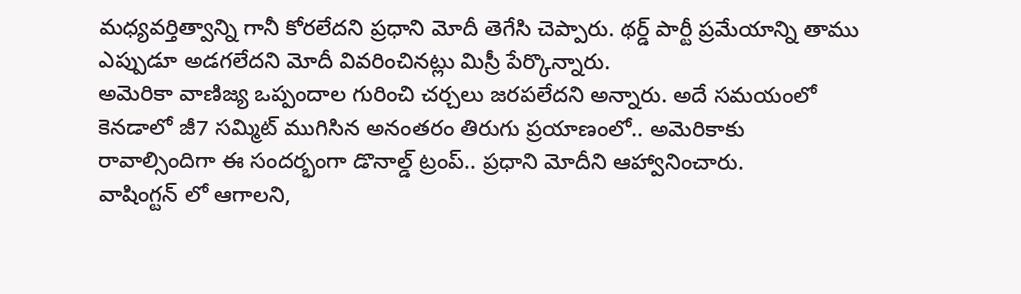మధ్యవర్తిత్వాన్ని గానీ కోరలేదని ప్రధాని మోదీ తెగేసి చెప్పారు. థర్డ్ పార్టీ ప్రమేయాన్ని తాము ఎప్పుడూ అడగలేదని మోదీ వివరించినట్లు మిస్రీ పేర్కొన్నారు.
అమెరికా వాణిజ్య ఒప్పందాల గురించి చర్చలు జరపలేదని అన్నారు. అదే సమయంలో కెనడాలో జీ7 సమ్మిట్ ముగిసిన అనంతరం తిరుగు ప్రయాణంలో.. అమెరికాకు రావాల్సిందిగా ఈ సందర్భంగా డొనాల్డ్ ట్రంప్.. ప్రధాని మోదీని ఆహ్వానించారు.
వాషింగ్టన్ లో ఆగాలని,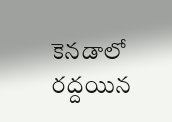కెనడాలో రద్దయిన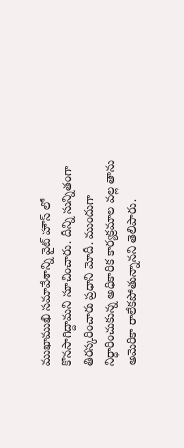ముఖాముఖి సమావేశాన్ని వైట్ హౌస్ లో కొనసాగిద్దామని సూచించారు. దీన్ని సున్నితంగా తిరస్కరించారు ప్రధాని మోదీ. ముందుగా నిర్ధారించుకున్న అధికారిక కార్యక్రమాల వల్ల తాను అమెరికా రాలేకపోతున్నానని తెలిపారు.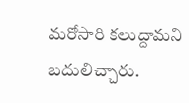మరోసారి కలుద్దామని బదులిచ్చారు.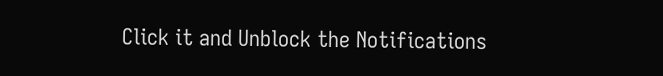Click it and Unblock the Notifications